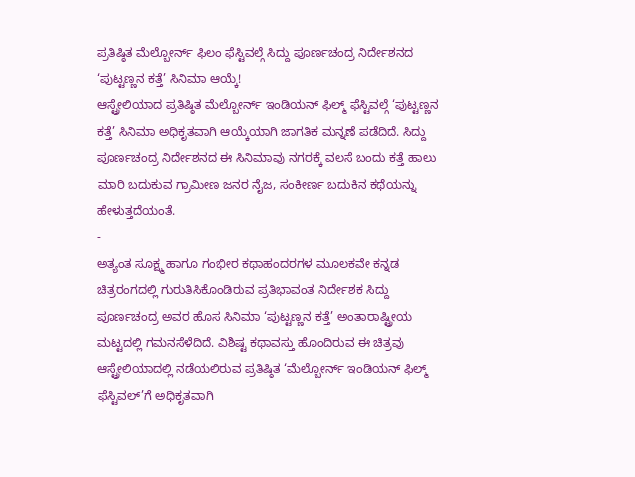ಪ್ರತಿಷ್ಠಿತ ಮೆಲ್ಬೋರ್ನ್ ಫಿಲಂ ಫೆಸ್ಟಿವಲ್ಗೆ ಸಿದ್ದು ಪೂರ್ಣಚಂದ್ರ ನಿರ್ದೇಶನದ ‘ಪುಟ್ಟಣ್ಣನ ಕತ್ತೆ’ ಸಿನಿಮಾ ಆಯ್ಕೆ!
ಆಸ್ಟ್ರೇಲಿಯಾದ ಪ್ರತಿಷ್ಠಿತ ಮೆಲ್ಬೋರ್ನ್ ಇಂಡಿಯನ್ ಫಿಲ್ಮ್ ಫೆಸ್ಟಿವಲ್ಗೆ ‘ಪುಟ್ಟಣ್ಣನ ಕತ್ತೆ’ ಸಿನಿಮಾ ಅಧಿಕೃತವಾಗಿ ಆಯ್ಕೆಯಾಗಿ ಜಾಗತಿಕ ಮನ್ನಣೆ ಪಡೆದಿದೆ. ಸಿದ್ದು ಪೂರ್ಣಚಂದ್ರ ನಿರ್ದೇಶನದ ಈ ಸಿನಿಮಾವು ನಗರಕ್ಕೆ ವಲಸೆ ಬಂದು ಕತ್ತೆ ಹಾಲು ಮಾರಿ ಬದುಕುವ ಗ್ರಾಮೀಣ ಜನರ ನೈಜ, ಸಂಕೀರ್ಣ ಬದುಕಿನ ಕಥೆಯನ್ನು ಹೇಳುತ್ತದೆಯಂತೆ.
-
ಅತ್ಯಂತ ಸೂಕ್ಷ್ಮ ಹಾಗೂ ಗಂಭೀರ ಕಥಾಹಂದರಗಳ ಮೂಲಕವೇ ಕನ್ನಡ ಚಿತ್ರರಂಗದಲ್ಲಿ ಗುರುತಿಸಿಕೊಂಡಿರುವ ಪ್ರತಿಭಾವಂತ ನಿರ್ದೇಶಕ ಸಿದ್ದು ಪೂರ್ಣಚಂದ್ರ ಅವರ ಹೊಸ ಸಿನಿಮಾ ‘ಪುಟ್ಟಣ್ಣನ ಕತ್ತೆ’ ಅಂತಾರಾಷ್ಟ್ರೀಯ ಮಟ್ಟದಲ್ಲಿ ಗಮನಸೆಳೆದಿದೆ. ವಿಶಿಷ್ಟ ಕಥಾವಸ್ತು ಹೊಂದಿರುವ ಈ ಚಿತ್ರವು ಆಸ್ಟ್ರೇಲಿಯಾದಲ್ಲಿ ನಡೆಯಲಿರುವ ಪ್ರತಿಷ್ಠಿತ ‘ಮೆಲ್ಬೋರ್ನ್ ಇಂಡಿಯನ್ ಫಿಲ್ಮ್ ಫೆಸ್ಟಿವಲ್’ಗೆ ಅಧಿಕೃತವಾಗಿ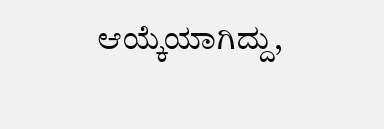ಆಯ್ಕೆಯಾಗಿದ್ದು,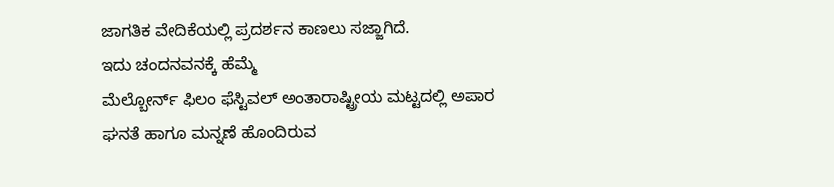ಜಾಗತಿಕ ವೇದಿಕೆಯಲ್ಲಿ ಪ್ರದರ್ಶನ ಕಾಣಲು ಸಜ್ಜಾಗಿದೆ.
ಇದು ಚಂದನವನಕ್ಕೆ ಹೆಮ್ಮೆ
ಮೆಲ್ಬೋರ್ನ್ ಫಿಲಂ ಫೆಸ್ಟಿವಲ್ ಅಂತಾರಾಷ್ಟ್ರೀಯ ಮಟ್ಟದಲ್ಲಿ ಅಪಾರ ಘನತೆ ಹಾಗೂ ಮನ್ನಣೆ ಹೊಂದಿರುವ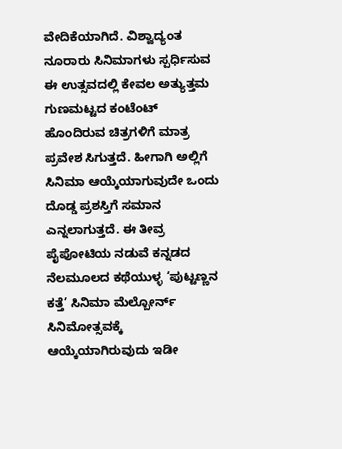ವೇದಿಕೆಯಾಗಿದೆ. ವಿಶ್ವಾದ್ಯಂತ ನೂರಾರು ಸಿನಿಮಾಗಳು ಸ್ಪರ್ಧಿಸುವ ಈ ಉತ್ಸವದಲ್ಲಿ ಕೇವಲ ಅತ್ಯುತ್ತಮ ಗುಣಮಟ್ಟದ ಕಂಟೆಂಟ್ ಹೊಂದಿರುವ ಚಿತ್ರಗಳಿಗೆ ಮಾತ್ರ ಪ್ರವೇಶ ಸಿಗುತ್ತದೆ. ಹೀಗಾಗಿ ಅಲ್ಲಿಗೆ ಸಿನಿಮಾ ಆಯ್ಕೆಯಾಗುವುದೇ ಒಂದು ದೊಡ್ಡ ಪ್ರಶಸ್ತಿಗೆ ಸಮಾನ ಎನ್ನಲಾಗುತ್ತದೆ. ಈ ತೀವ್ರ ಪೈಪೋಟಿಯ ನಡುವೆ ಕನ್ನಡದ ನೆಲಮೂಲದ ಕಥೆಯುಳ್ಳ ‘ಪುಟ್ಟಣ್ಣನ ಕತ್ತೆ’ ಸಿನಿಮಾ ಮೆಲ್ಬೋರ್ನ್ ಸಿನಿಮೋತ್ಸವಕ್ಕೆ ಆಯ್ಕೆಯಾಗಿರುವುದು ಇಡೀ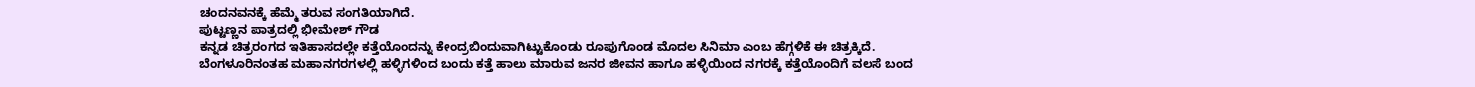ಚಂದನವನಕ್ಕೆ ಹೆಮ್ಮೆ ತರುವ ಸಂಗತಿಯಾಗಿದೆ.
ಪುಟ್ಟಣ್ಣನ ಪಾತ್ರದಲ್ಲಿ ಭೀಮೇಶ್ ಗೌಡ
ಕನ್ನಡ ಚಿತ್ರರಂಗದ ಇತಿಹಾಸದಲ್ಲೇ ಕತ್ತೆಯೊಂದನ್ನು ಕೇಂದ್ರಬಿಂದುವಾಗಿಟ್ಟುಕೊಂಡು ರೂಪುಗೊಂಡ ಮೊದಲ ಸಿನಿಮಾ ಎಂಬ ಹೆಗ್ಗಳಿಕೆ ಈ ಚಿತ್ರಕ್ಕಿದೆ. ಬೆಂಗಳೂರಿನಂತಹ ಮಹಾನಗರಗಳಲ್ಲಿ ಹಳ್ಳಿಗಳಿಂದ ಬಂದು ಕತ್ತೆ ಹಾಲು ಮಾರುವ ಜನರ ಜೀವನ ಹಾಗೂ ಹಳ್ಳಿಯಿಂದ ನಗರಕ್ಕೆ ಕತ್ತೆಯೊಂದಿಗೆ ವಲಸೆ ಬಂದ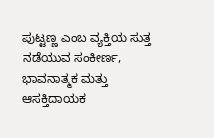ಪುಟ್ಟಣ್ಣ ಎಂಬ ವ್ಯಕ್ತಿಯ ಸುತ್ತ ನಡೆಯುವ ಸಂಕೀರ್ಣ, ಭಾವನಾತ್ಮಕ ಮತ್ತು ಆಸಕ್ತಿದಾಯಕ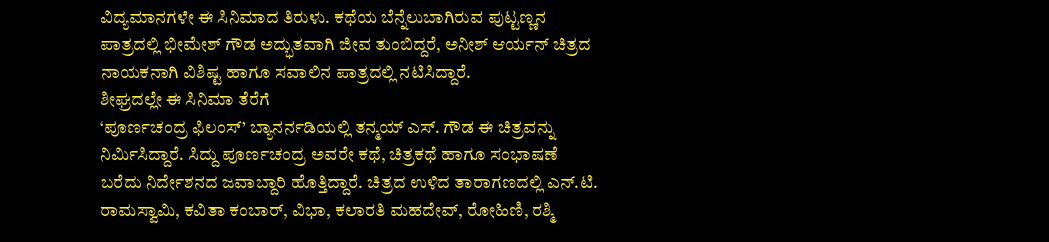ವಿದ್ಯಮಾನಗಳೇ ಈ ಸಿನಿಮಾದ ತಿರುಳು. ಕಥೆಯ ಬೆನ್ನೆಲುಬಾಗಿರುವ ಪುಟ್ಟಣ್ಣನ ಪಾತ್ರದಲ್ಲಿ ಭೀಮೇಶ್ ಗೌಡ ಅದ್ಭುತವಾಗಿ ಜೀವ ತುಂಬಿದ್ದರೆ, ಅನೀಶ್ ಆರ್ಯನ್ ಚಿತ್ರದ ನಾಯಕನಾಗಿ ವಿಶಿಷ್ಟ ಹಾಗೂ ಸವಾಲಿನ ಪಾತ್ರದಲ್ಲಿ ನಟಿಸಿದ್ದಾರೆ.
ಶೀಘ್ರದಲ್ಲೇ ಈ ಸಿನಿಮಾ ತೆರೆಗೆ
‘ಪೂರ್ಣಚಂದ್ರ ಫಿಲಂಸ್’ ಬ್ಯಾನರ್ನಡಿಯಲ್ಲಿ ತನ್ಮಯ್ ಎಸ್. ಗೌಡ ಈ ಚಿತ್ರವನ್ನು ನಿರ್ಮಿಸಿದ್ದಾರೆ. ಸಿದ್ದು ಪೂರ್ಣಚಂದ್ರ ಅವರೇ ಕಥೆ, ಚಿತ್ರಕಥೆ ಹಾಗೂ ಸಂಭಾಷಣೆ ಬರೆದು ನಿರ್ದೇಶನದ ಜವಾಬ್ದಾರಿ ಹೊತ್ತಿದ್ದಾರೆ. ಚಿತ್ರದ ಉಳಿದ ತಾರಾಗಣದಲ್ಲಿ ಎನ್.ಟಿ. ರಾಮಸ್ವಾಮಿ, ಕವಿತಾ ಕಂಬಾರ್, ವಿಭಾ, ಕಲಾರತಿ ಮಹದೇವ್, ರೋಹಿಣಿ, ರಶ್ಮಿ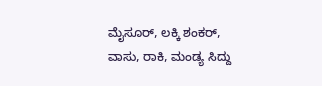ಮೈಸೂರ್, ಲಕ್ಕಿ ಶಂಕರ್, ವಾಸು, ರಾಕಿ, ಮಂಡ್ಯ ಸಿದ್ದು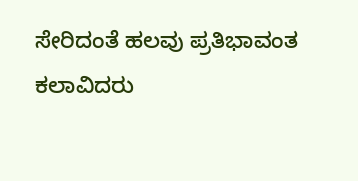ಸೇರಿದಂತೆ ಹಲವು ಪ್ರತಿಭಾವಂತ ಕಲಾವಿದರು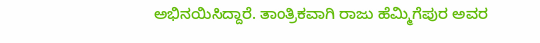ಅಭಿನಯಿಸಿದ್ದಾರೆ. ತಾಂತ್ರಿಕವಾಗಿ ರಾಜು ಹೆಮ್ಮಿಗೆಪುರ ಅವರ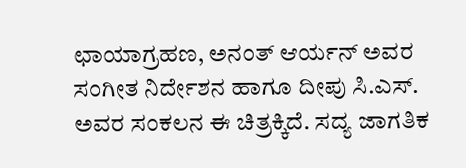ಛಾಯಾಗ್ರಹಣ, ಅನಂತ್ ಆರ್ಯನ್ ಅವರ ಸಂಗೀತ ನಿರ್ದೇಶನ ಹಾಗೂ ದೀಪು ಸಿ.ಎಸ್. ಅವರ ಸಂಕಲನ ಈ ಚಿತ್ರಕ್ಕಿದೆ. ಸದ್ಯ ಜಾಗತಿಕ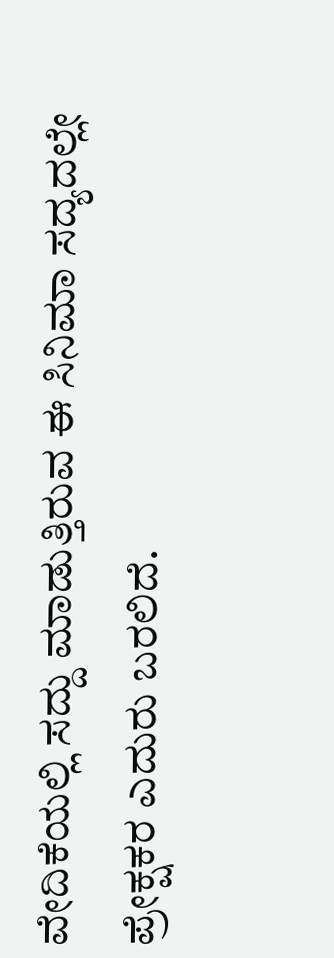ವೇದಿಕೆಯಲ್ಲಿ ಸದ್ದು ಮಾಡುತ್ತಿರುವ ಈ ಸಿನಿಮಾ ಸದ್ಯದಲ್ಲೇ ಪ್ರೇಕ್ಷಕರ ಎದುರು ಬರಲಿದೆ.